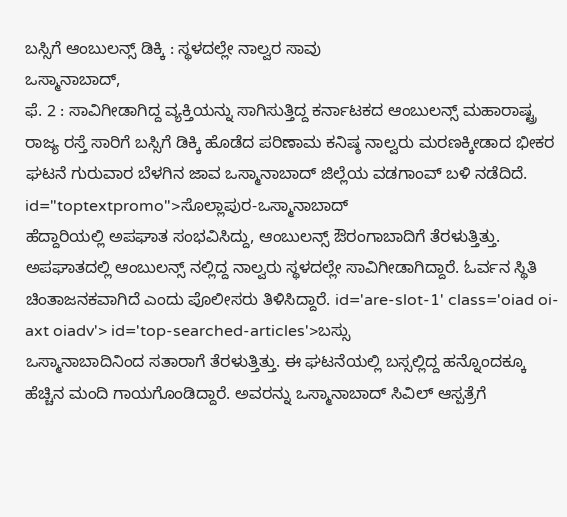ಬಸ್ಸಿಗೆ ಆಂಬುಲನ್ಸ್ ಡಿಕ್ಕಿ : ಸ್ಥಳದಲ್ಲೇ ನಾಲ್ವರ ಸಾವು
ಒಸ್ಮಾನಾಬಾದ್,
ಫೆ. 2 : ಸಾವಿಗೀಡಾಗಿದ್ದ ವ್ಯಕ್ತಿಯನ್ನು ಸಾಗಿಸುತ್ತಿದ್ದ ಕರ್ನಾಟಕದ ಆಂಬುಲನ್ಸ್ ಮಹಾರಾಷ್ಟ್ರ ರಾಜ್ಯ ರಸ್ತೆ ಸಾರಿಗೆ ಬಸ್ಸಿಗೆ ಡಿಕ್ಕಿ ಹೊಡೆದ ಪರಿಣಾಮ ಕನಿಷ್ಠ ನಾಲ್ವರು ಮರಣಕ್ಕೀಡಾದ ಭೀಕರ ಘಟನೆ ಗುರುವಾರ ಬೆಳಗಿನ ಜಾವ ಒಸ್ಮಾನಾಬಾದ್ ಜಿಲ್ಲೆಯ ವಡಗಾಂವ್ ಬಳಿ ನಡೆದಿದೆ. id="toptextpromo">ಸೊಲ್ಲಾಪುರ-ಒಸ್ಮಾನಾಬಾದ್
ಹೆದ್ದಾರಿಯಲ್ಲಿ ಅಪಘಾತ ಸಂಭವಿಸಿದ್ದು, ಆಂಬುಲನ್ಸ್ ಔರಂಗಾಬಾದಿಗೆ ತೆರಳುತ್ತಿತ್ತು. ಅಪಘಾತದಲ್ಲಿ ಆಂಬುಲನ್ಸ್ ನಲ್ಲಿದ್ದ ನಾಲ್ವರು ಸ್ಥಳದಲ್ಲೇ ಸಾವಿಗೀಡಾಗಿದ್ದಾರೆ. ಓರ್ವನ ಸ್ಥಿತಿ ಚಿಂತಾಜನಕವಾಗಿದೆ ಎಂದು ಪೊಲೀಸರು ತಿಳಿಸಿದ್ದಾರೆ. id='are-slot-1' class='oiad oi-axt oiadv'> id='top-searched-articles'>ಬಸ್ಸು
ಒಸ್ಮಾನಾಬಾದಿನಿಂದ ಸತಾರಾಗೆ ತೆರಳುತ್ತಿತ್ತು. ಈ ಘಟನೆಯಲ್ಲಿ ಬಸ್ಸಲ್ಲಿದ್ದ ಹನ್ನೊಂದಕ್ಕೂ ಹೆಚ್ಚಿನ ಮಂದಿ ಗಾಯಗೊಂಡಿದ್ದಾರೆ. ಅವರನ್ನು ಒಸ್ಮಾನಾಬಾದ್ ಸಿವಿಲ್ ಆಸ್ಪತ್ರೆಗೆ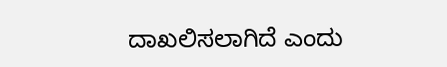ದಾಖಲಿಸಲಾಗಿದೆ ಎಂದು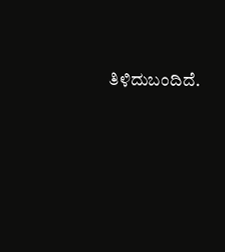ತಿಳಿದುಬಂದಿದೆ.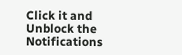Click it and Unblock the Notifications